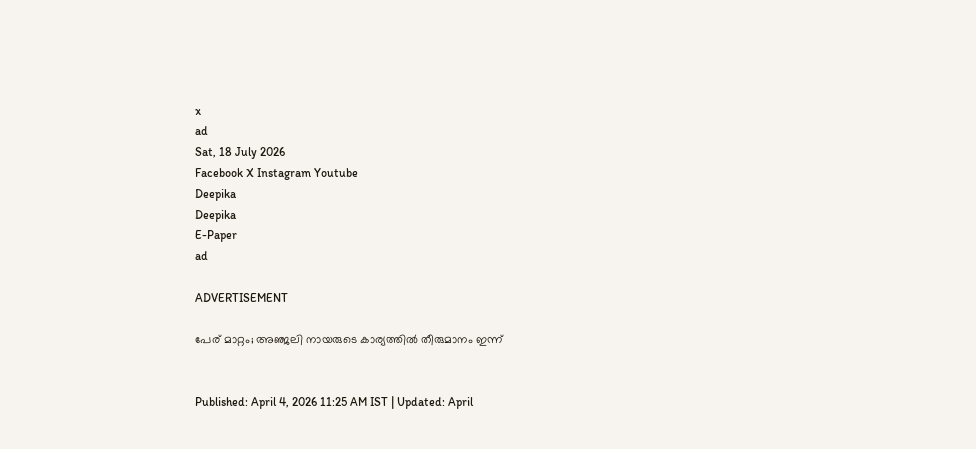x
ad
Sat, 18 July 2026
Facebook X Instagram Youtube
Deepika
Deepika
E-Paper
ad

ADVERTISEMENT

പേര് മാറ്റം; അഞ്ജലി നായരുടെ കാര്യത്തിൽ തീരുമാനം ഇന്ന്


Published: April 4, 2026 11:25 AM IST | Updated: April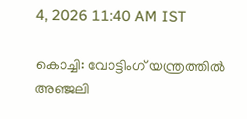4, 2026 11:40 AM IST

കൊച്ചി: വോട്ടിംഗ് യന്ത്രത്തിൽ അഞ്ജലി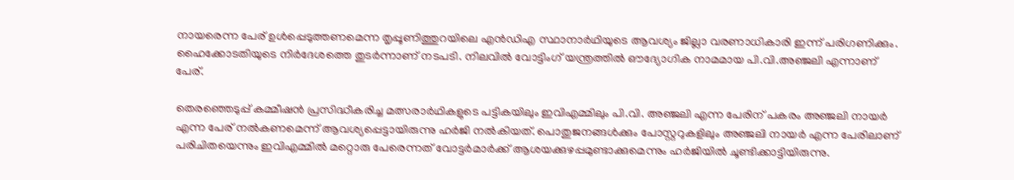നായരെന്ന പേര് ഉൾപ്പെടുത്തണമെന്ന തൃപ്പൂണിത്തുറയിലെ എൻഡിഎ സ്ഥാനാർഥിയുടെ ആവശ്യം ജില്ലാ വരണാധികാരി ഇന്ന് പരിഗണിക്കും. ഹൈക്കോടതിയുടെ നിർദേശത്തെ തുടർന്നാണ് നടപടി. നിലവിൽ വോട്ടിംഗ് യന്ത്രത്തിൽ ഔദ്യോഗിക നാമമായ പി.വി.അഞ്ജലി എന്നാണ് പേര്.

തെരഞ്ഞെടുപ്പ് കമ്മീഷൻ പ്രസിദ്ധീകരിച്ച മത്സരാർഥികളുടെ പട്ടികയിലും ഇവിഎമ്മിലും പി.വി. അഞ്ജലി എന്ന പേരിന് പകരം അഞ്ജലി നായർ എന്ന പേര് നൽകണമെന്ന് ആവശ്യപ്പെട്ടായിരുന്നു ഹർജി നൽകിയത്. പൊതുജനങ്ങൾക്കും പോസ്റ്ററുകളിലും അഞ്ജലി നായർ എന്ന പേരിലാണ് പരിചിതയെന്നും ഇവിഎമ്മിൽ മറ്റൊരു പേരെന്നത് വോട്ടർമാർക്ക് ആശയക്കുഴപ്പമുണ്ടാക്കുമെന്നും ഹർജിയിൽ ചൂണ്ടിക്കാട്ടിയിരുന്നു.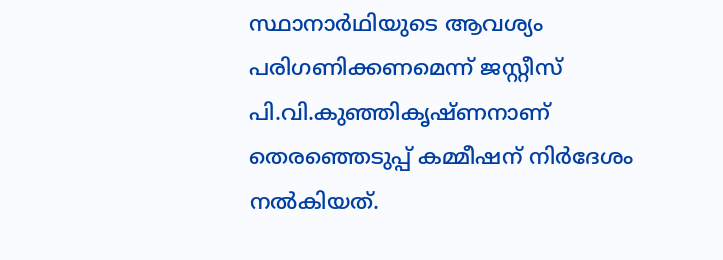സ്ഥാനാർഥിയുടെ ആവശ്യം പരിഗണിക്കണമെന്ന് ജസ്റ്റീസ് പി.വി.കുഞ്ഞികൃഷ്‌ണനാണ് തെരഞ്ഞെടുപ്പ് കമ്മീഷന് നിർദേശം നൽകിയത്.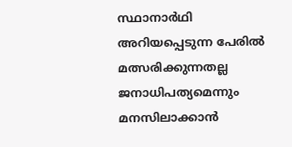സ്ഥാനാർഥി അറിയപ്പെടുന്ന പേരിൽ മത്സരിക്കുന്നതല്ല ജനാധിപത്യമെന്നും മനസിലാക്കാൻ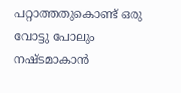പറ്റാത്തതുകൊണ്ട് ഒരു വോട്ടു പോലും നഷ്ടമാകാൻ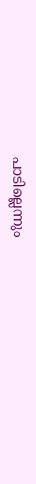പാടില്ലെന്നും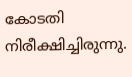കോടതി നിരീക്ഷിച്ചിരുന്നു.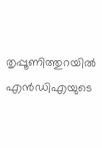തൃപ്പൂണിത്തുറയിൽ എൻഡിഎയുടെ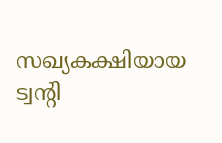സഖ്യകക്ഷിയായ ട്വൻ്റി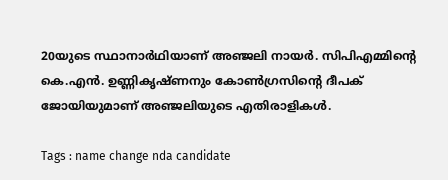20യുടെ സ്ഥാനാർഥിയാണ് അഞ്ജലി നായർ. സിപിഎമ്മിൻ്റെ കെ.എൻ. ഉണ്ണികൃഷ്ണനും കോൺഗ്രസിൻ്റെ ദീപക് ജോയിയുമാണ് അഞ്ജലിയുടെ എതിരാളികൾ.

Tags : name change nda candidate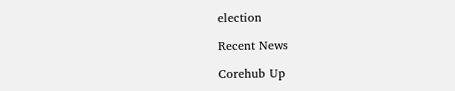election

Recent News

Corehub Up